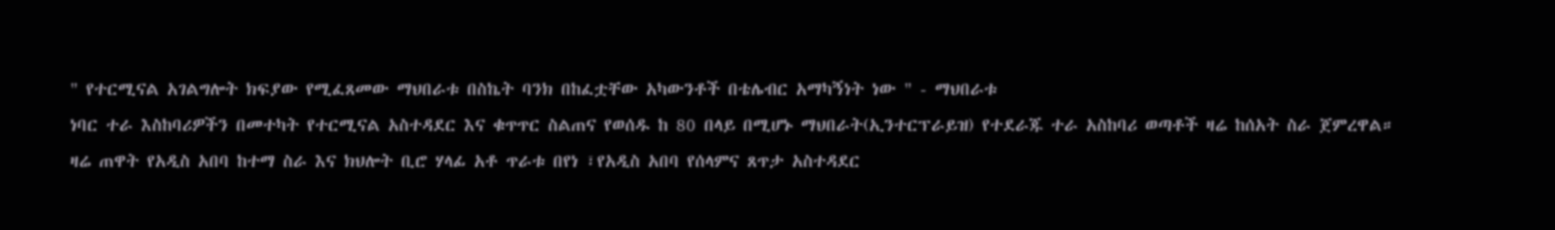" የተርሚናል አገልግሎት ክፍያው የሚፈጸመው ማህበራቱ በስኬት ባንክ በከፈቷቸው አካውንቶች በቴሌብር አማካኝነት ነው " - ማህበራቱ
ነባር ተራ እስከባሪዎችን በመተካት የተርሚናል አስተዳደር እና ቁጥጥር ስልጠና የወሰዱ ከ 80 በላይ በሚሆኑ ማህበራት(ኢንተርፕራይዝ) የተደራጁ ተራ አስከባሪ ወጣቶች ዛሬ ከሰአት ስራ ጀምረዋል።
ዛሬ ጠዋት የአዲስ አበባ ከተማ ስራ እና ክህሎት ቢሮ ሃላፊ አቶ ጥራቱ በየነ ፣የአዲስ አበባ የሰላምና ጸጥታ አስተዳደር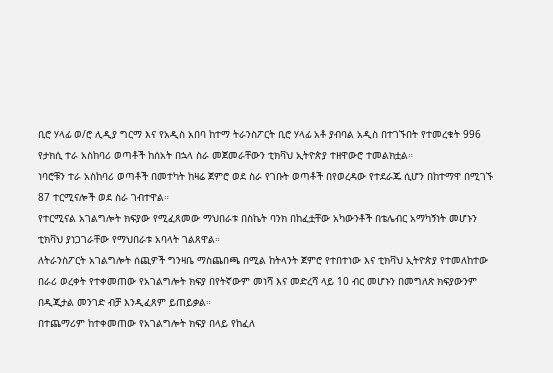ቢሮ ሃላፊ ወ/ሮ ሊዲያ ግርማ እና የአዲስ አበባ ከተማ ትራንስፖርት ቢሮ ሃላፊ አቶ ያብባል አዲስ በተገኙበት የተመረቁት 996 የታክሲ ተራ አስከባሪ ወጣቶች ከሰአት በኋላ ስራ መጀመራቸውን ቲክቫህ ኢትዮጵያ ተዘዋውሮ ተመልክቷል።
ነባሮቹን ተራ አስከባሪ ወጣቶች በመተካት ከዛሬ ጀምሮ ወደ ስራ የገቡት ወጣቶች በየወረዳው የተደራጁ ሲሆን በከተማዋ በሚገኙ 87 ተርሚናሎች ወደ ስራ ገብተዋል።
የተርሚናል አገልግሎት ክፍያው የሚፈጸመው ማህበራቱ በስኬት ባንክ በከፈቷቸው አካውንቶች በቴሌብር አማካኝነት መሆኑን ቲክቫህ ያነጋገራቸው የማህበራቱ አባላት ገልጸዋል።
ለትራንስፖርት አገልግሎት ሰጪዎች ግንዛቤ ማስጨበጫ በሚል ከትላንት ጀምሮ የተበተነው እና ቲክቫህ ኢትዮጵያ የተመለከተው በራሪ ወረቀት የተቀመጠው የአገልግሎት ክፍያ በየትኛውም መነሻ እና መድረሻ ላይ 10 ብር መሆኑን በመግለጽ ክፍያውንም በዲጂታል መንገድ ብቻ እንዲፈጸም ይጠይቃል።
በተጨማሪም ከተቀመጠው የአገልግሎት ክፍያ በላይ የከፈለ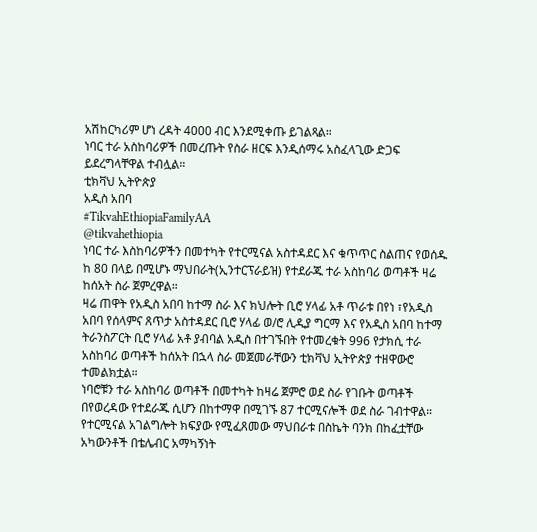አሽከርካሪም ሆነ ረዳት 4000 ብር እንደሚቀጡ ይገልጻል።
ነባር ተራ አስከባሪዎች በመረጡት የስራ ዘርፍ እንዲሰማሩ አስፈላጊው ድጋፍ ይደረግላቸዋል ተብሏል።
ቲክቫህ ኢትዮጵያ
አዲስ አበባ
#TikvahEthiopiaFamilyAA
@tikvahethiopia
ነባር ተራ እስከባሪዎችን በመተካት የተርሚናል አስተዳደር እና ቁጥጥር ስልጠና የወሰዱ ከ 80 በላይ በሚሆኑ ማህበራት(ኢንተርፕራይዝ) የተደራጁ ተራ አስከባሪ ወጣቶች ዛሬ ከሰአት ስራ ጀምረዋል።
ዛሬ ጠዋት የአዲስ አበባ ከተማ ስራ እና ክህሎት ቢሮ ሃላፊ አቶ ጥራቱ በየነ ፣የአዲስ አበባ የሰላምና ጸጥታ አስተዳደር ቢሮ ሃላፊ ወ/ሮ ሊዲያ ግርማ እና የአዲስ አበባ ከተማ ትራንስፖርት ቢሮ ሃላፊ አቶ ያብባል አዲስ በተገኙበት የተመረቁት 996 የታክሲ ተራ አስከባሪ ወጣቶች ከሰአት በኋላ ስራ መጀመራቸውን ቲክቫህ ኢትዮጵያ ተዘዋውሮ ተመልክቷል።
ነባሮቹን ተራ አስከባሪ ወጣቶች በመተካት ከዛሬ ጀምሮ ወደ ስራ የገቡት ወጣቶች በየወረዳው የተደራጁ ሲሆን በከተማዋ በሚገኙ 87 ተርሚናሎች ወደ ስራ ገብተዋል።
የተርሚናል አገልግሎት ክፍያው የሚፈጸመው ማህበራቱ በስኬት ባንክ በከፈቷቸው አካውንቶች በቴሌብር አማካኝነት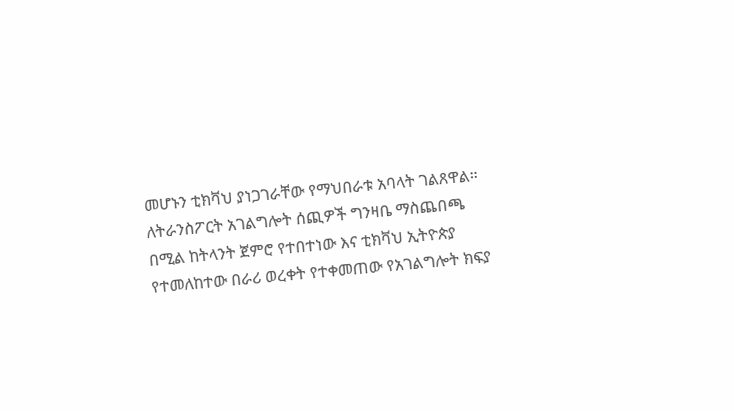መሆኑን ቲክቫህ ያነጋገራቸው የማህበራቱ አባላት ገልጸዋል።
ለትራንስፖርት አገልግሎት ሰጪዎች ግንዛቤ ማስጨበጫ በሚል ከትላንት ጀምሮ የተበተነው እና ቲክቫህ ኢትዮጵያ የተመለከተው በራሪ ወረቀት የተቀመጠው የአገልግሎት ክፍያ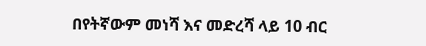በየትኛውም መነሻ እና መድረሻ ላይ 10 ብር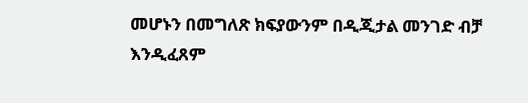መሆኑን በመግለጽ ክፍያውንም በዲጂታል መንገድ ብቻ እንዲፈጸም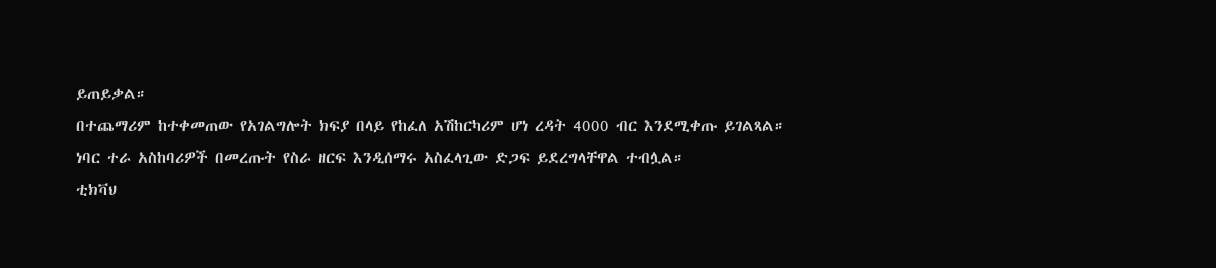ይጠይቃል።
በተጨማሪም ከተቀመጠው የአገልግሎት ክፍያ በላይ የከፈለ አሽከርካሪም ሆነ ረዳት 4000 ብር እንደሚቀጡ ይገልጻል።
ነባር ተራ አስከባሪዎች በመረጡት የስራ ዘርፍ እንዲሰማሩ አስፈላጊው ድጋፍ ይደረግላቸዋል ተብሏል።
ቲክቫህ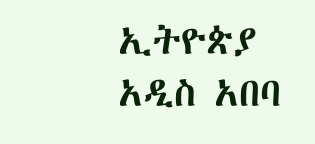ኢትዮጵያ
አዲስ አበባ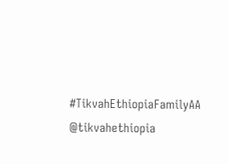#TikvahEthiopiaFamilyAA
@tikvahethiopia